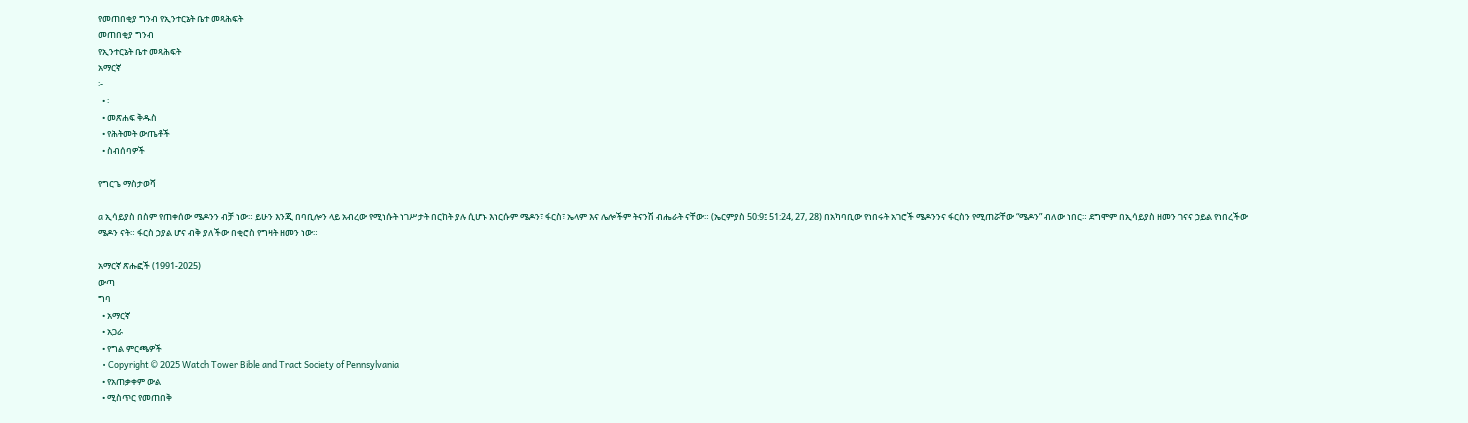የመጠበቂያ ግንብ የኢንተርኔት ቤተ መጻሕፍት
መጠበቂያ ግንብ
የኢንተርኔት ቤተ መጻሕፍት
አማርኛ
፦
  • ፡
  • መጽሐፍ ቅዱስ
  • የሕትመት ውጤቶች
  • ስብሰባዎች

የግርጌ ማስታወሻ

a ኢሳይያስ በስም የጠቀሰው ሜዶንን ብቻ ነው። ይሁን እንጂ በባቢሎን ላይ አብረው የሚነሱት ነገሥታት በርከት ያሉ ሲሆኑ እነርሱም ሜዶን፣ ፋርስ፣ ኤላም እና ሌሎችም ትናንሽ ብሔራት ናቸው። (ኤርምያስ 50:9፤ 51:24, 27, 28) በአካባቢው የነበሩት አገሮች ሜዶንንና ፋርስን የሚጠሯቸው “ሜዶን” ብለው ነበር። ደግሞም በኢሳይያስ ዘመን ገናና ኃይል የነበረችው ሜዶን ናት። ፋርስ ኃያል ሆና ብቅ ያለችው በቂሮስ የግዛት ዘመን ነው።

አማርኛ ጽሑፎች (1991-2025)
ውጣ
ግባ
  • አማርኛ
  • አጋራ
  • የግል ምርጫዎች
  • Copyright © 2025 Watch Tower Bible and Tract Society of Pennsylvania
  • የአጠቃቀም ውል
  • ሚስጥር የመጠበቅ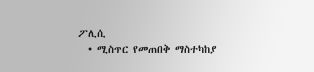ፖሊሲ
  • ሚስጥር የመጠበቅ ማስተካከያ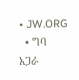• JW.ORG
  • ግባ
አጋራ